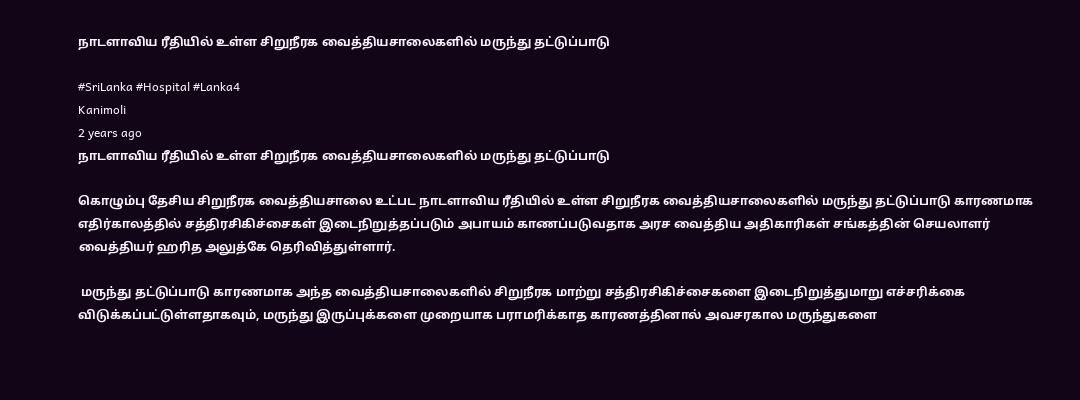நாடளாவிய ரீதியில் உள்ள சிறுநீரக வைத்தியசாலைகளில் மருந்து தட்டுப்பாடு

#SriLanka #Hospital #Lanka4
Kanimoli
2 years ago
நாடளாவிய ரீதியில் உள்ள சிறுநீரக வைத்தியசாலைகளில் மருந்து தட்டுப்பாடு

கொழும்பு தேசிய சிறுநீரக வைத்தியசாலை உட்பட நாடளாவிய ரீதியில் உள்ள சிறுநீரக வைத்தியசாலைகளில் மருந்து தட்டுப்பாடு காரணமாக எதிர்காலத்தில் சத்திரசிகிச்சைகள் இடைநிறுத்தப்படும் அபாயம் காணப்படுவதாக அரச வைத்திய அதிகாரிகள் சங்கத்தின் செயலாளர் வைத்தியர் ஹரித அலுத்கே தெரிவித்துள்ளார்.

 மருந்து தட்டுப்பாடு காரணமாக அந்த வைத்தியசாலைகளில் சிறுநீரக மாற்று சத்திரசிகிச்சைகளை இடைநிறுத்துமாறு எச்சரிக்கை விடுக்கப்பட்டுள்ளதாகவும், மருந்து இருப்புக்களை முறையாக பராமரிக்காத காரணத்தினால் அவசரகால மருந்துகளை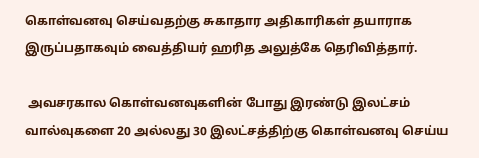கொள்வனவு செய்வதற்கு சுகாதார அதிகாரிகள் தயாராக இருப்பதாகவும் வைத்தியர் ஹரித அலுத்கே தெரிவித்தார்.

 அவசரகால கொள்வனவுகளின் போது இரண்டு இலட்சம் வால்வுகளை 20 அல்லது 30 இலட்சத்திற்கு கொள்வனவு செய்ய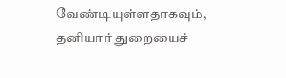வேண்டியுள்ளதாகவும், தனியார் துறையைச்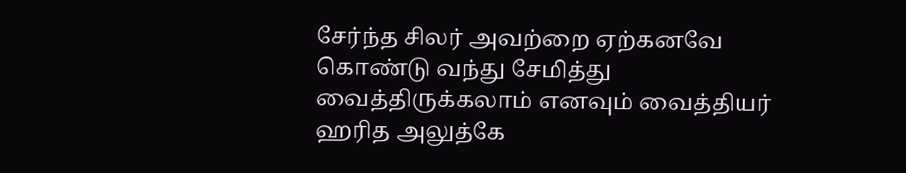சேர்ந்த சிலர் அவற்றை ஏற்கனவே கொண்டு வந்து சேமித்து வைத்திருக்கலாம் எனவும் வைத்தியர் ஹரித அலுத்கே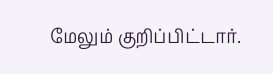மேலும் குறிப்பிட்டார்.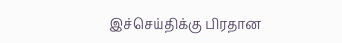இச்செய்திக்கு பிரதான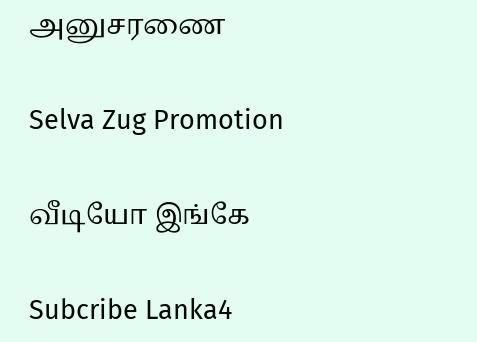அனுசரணை

Selva Zug Promotion

வீடியோ இங்கே

Subcribe Lanka4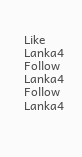Like Lanka4
Follow Lanka4
Follow Lanka4